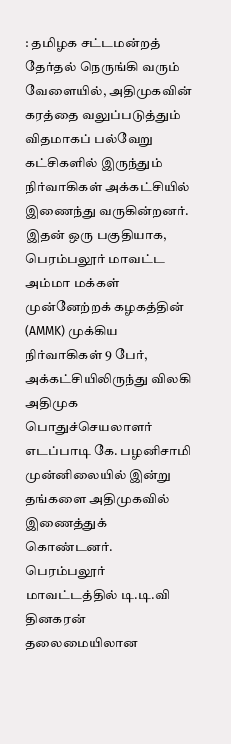: தமிழக சட்டமன்றத் தேர்தல் நெருங்கி வரும் வேளையில், அதிமுகவின் கரத்தை வலுப்படுத்தும் விதமாகப் பல்வேறு கட்சிகளில் இருந்தும் நிர்வாகிகள் அக்கட்சியில் இணைந்து வருகின்றனர். இதன் ஒரு பகுதியாக, பெரம்பலூர் மாவட்ட அம்மா மக்கள் முன்னேற்றக் கழகத்தின் (AMMK) முக்கிய நிர்வாகிகள் 9 பேர், அக்கட்சியிலிருந்து விலகி அதிமுக பொதுச்செயலாளர் எடப்பாடி கே. பழனிசாமி முன்னிலையில் இன்று தங்களை அதிமுகவில் இணைத்துக் கொண்டனர்.
பெரம்பலூர் மாவட்டத்தில் டி.டி.வி தினகரன் தலைமையிலான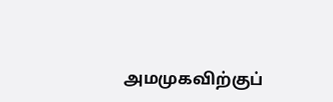அமமுகவிற்குப்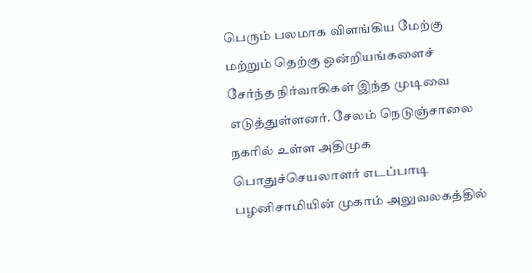பெரும் பலமாக விளங்கிய மேற்கு மற்றும் தெற்கு ஒன்றியங்களைச் சேர்ந்த நிர்வாகிகள் இந்த முடிவை எடுத்துள்ளனர். சேலம் நெடுஞ்சாலை நகரில் உள்ள அதிமுக பொதுச்செயலாளர் எடப்பாடி பழனிசாமியின் முகாம் அலுவலகத்தில்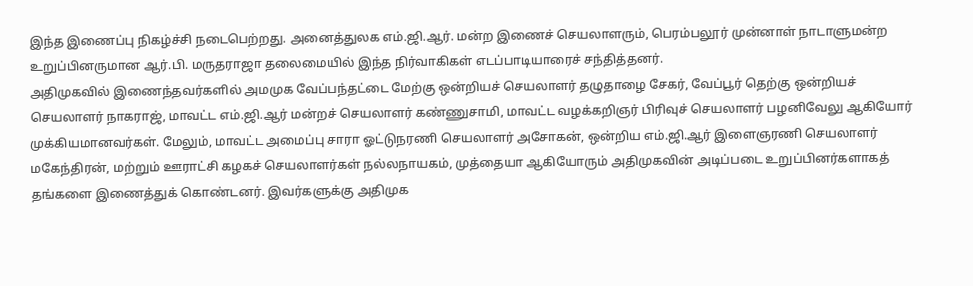இந்த இணைப்பு நிகழ்ச்சி நடைபெற்றது. அனைத்துலக எம்.ஜி.ஆர். மன்ற இணைச் செயலாளரும், பெரம்பலூர் முன்னாள் நாடாளுமன்ற உறுப்பினருமான ஆர்.பி. மருதராஜா தலைமையில் இந்த நிர்வாகிகள் எடப்பாடியாரைச் சந்தித்தனர்.
அதிமுகவில் இணைந்தவர்களில் அமமுக வேப்பந்தட்டை மேற்கு ஒன்றியச் செயலாளர் தழுதாழை சேகர், வேப்பூர் தெற்கு ஒன்றியச் செயலாளர் நாகராஜ், மாவட்ட எம்.ஜி.ஆர் மன்றச் செயலாளர் கண்ணுசாமி, மாவட்ட வழக்கறிஞர் பிரிவுச் செயலாளர் பழனிவேலு ஆகியோர் முக்கியமானவர்கள். மேலும், மாவட்ட அமைப்பு சாரா ஓட்டுநரணி செயலாளர் அசோகன், ஒன்றிய எம்.ஜி.ஆர் இளைஞரணி செயலாளர் மகேந்திரன், மற்றும் ஊராட்சி கழகச் செயலாளர்கள் நல்லநாயகம், முத்தையா ஆகியோரும் அதிமுகவின் அடிப்படை உறுப்பினர்களாகத் தங்களை இணைத்துக் கொண்டனர். இவர்களுக்கு அதிமுக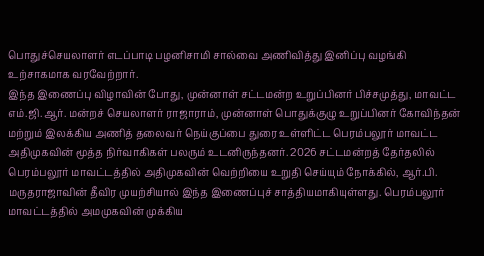பொதுச்செயலாளர் எடப்பாடி பழனிசாமி சால்வை அணிவித்து இனிப்பு வழங்கி உற்சாகமாக வரவேற்றார்.
இந்த இணைப்பு விழாவின் போது, முன்னாள் சட்டமன்ற உறுப்பினர் பிச்சமுத்து, மாவட்ட எம்.ஜி.ஆர். மன்றச் செயலாளர் ராஜாராம், முன்னாள் பொதுக்குழு உறுப்பினர் கோவிந்தன் மற்றும் இலக்கிய அணித் தலைவர் நெய்குப்பை துரை உள்ளிட்ட பெரம்பலூர் மாவட்ட அதிமுகவின் மூத்த நிர்வாகிகள் பலரும் உடனிருந்தனர். 2026 சட்டமன்றத் தேர்தலில் பெரம்பலூர் மாவட்டத்தில் அதிமுகவின் வெற்றியை உறுதி செய்யும் நோக்கில், ஆர்.பி. மருதராஜாவின் தீவிர முயற்சியால் இந்த இணைப்புச் சாத்தியமாகியுள்ளது. பெரம்பலூர் மாவட்டத்தில் அமமுகவின் முக்கிய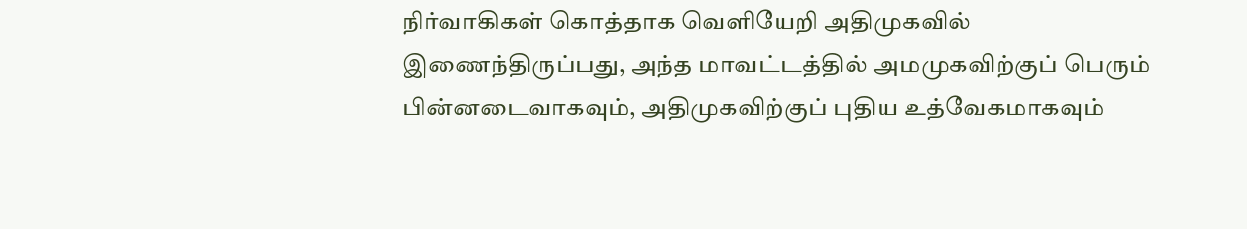நிர்வாகிகள் கொத்தாக வெளியேறி அதிமுகவில் இணைந்திருப்பது, அந்த மாவட்டத்தில் அமமுகவிற்குப் பெரும் பின்னடைவாகவும், அதிமுகவிற்குப் புதிய உத்வேகமாகவும்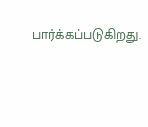பார்க்கப்படுகிறது.